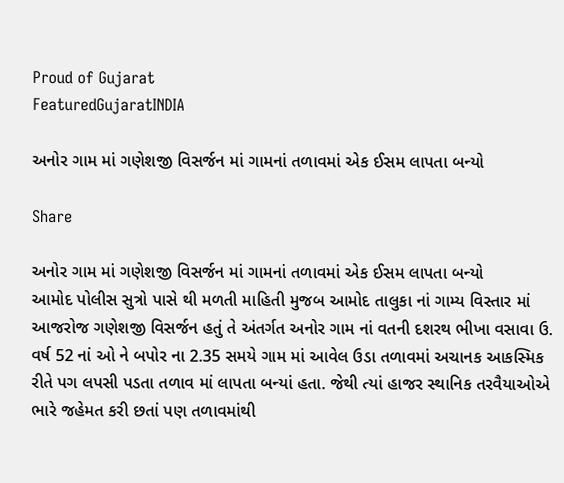Proud of Gujarat
FeaturedGujaratINDIA

અનોર ગામ માં ગણેશજી વિસર્જન માં ગામનાં તળાવમાં એક ઈસમ લાપતા બન્યો

Share

અનોર ગામ માં ગણેશજી વિસર્જન માં ગામનાં તળાવમાં એક ઈસમ લાપતા બન્યો
આમોદ પોલીસ સુત્રો પાસે થી મળતી માહિતી મુજબ આમોદ તાલુકા નાં ગામ્ય વિસ્તાર માં આજરોજ ગણેશજી વિસર્જન હતું તે અંતર્ગત અનોર ગામ નાં વતની દશરથ ભીખા વસાવા ઉ. વર્ષ 52 નાં ઓ ને બપોર ના 2.35 સમયે ગામ માં આવેલ ઉડા તળાવમાં અચાનક આકસ્મિક રીતે પગ લપસી પડતા તળાવ માં લાપતા બન્યાં હતા. જેથી ત્યાં હાજર સ્થાનિક તરવૈયાઓએ ભારે જહેમત કરી છતાં પણ તળાવમાંથી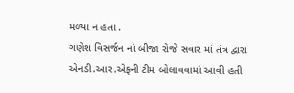મળ્યા ન હતા .
ગણેશ વિસર્જન નાં બીજા રોજે સવાર માં તંત્ર દ્વારા એનડી.આર.એફની ટીમ બોલાવવામાં આવી હતી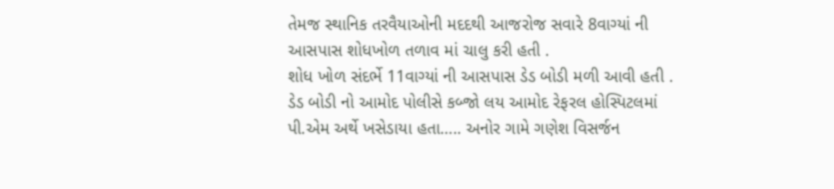તેમજ સ્થાનિક તરવૈયાઓની મદદથી આજરોજ સવારે 8વાગ્યાં ની આસપાસ શોધખોળ તળાવ માં ચાલુ કરી હતી .
શોધ ખોળ સંદર્ભે 11વાગ્યાં ની આસપાસ ડેડ બોડી મળી આવી હતી .
ડેડ બોડી નો આમોદ પોલીસે કબ્જો લય આમોદ રેફરલ હોસ્પિટલમાં પી.એમ અર્થે ખસેડાયા હતા….. અનોર ગામે ગણેશ વિસર્જન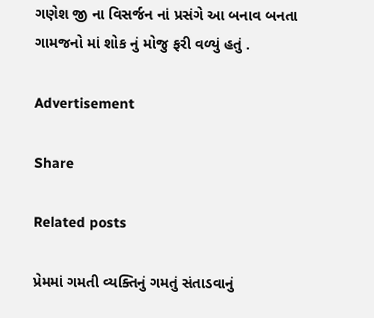ગણેશ જી ના વિસર્જન નાં પ્રસંગે આ બનાવ બનતા ગામજનો માં શોક નું મોજુ ફરી વળ્યું હતું .

Advertisement

Share

Related posts

પ્રેમમાં ગમતી વ્યક્તિનું ગમતું સંતાડવાનું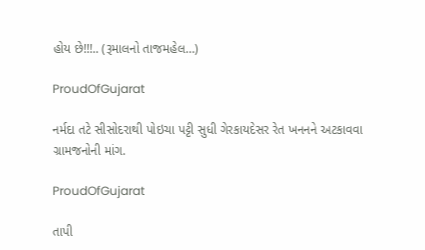હોય છે!!!.. (રૂમાલનો તાજમહેલ…)

ProudOfGujarat

નર્મદા તટે સીસોદરાથી પોઇચા પટ્ટી સુધી ગેરકાયદેસર રેત ખનનને અટકાવવા ગ્રામજનોની માંગ.

ProudOfGujarat

તાપી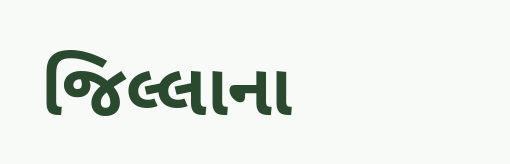જિલ્લાના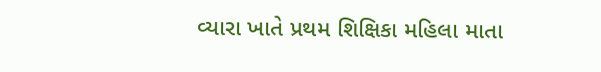વ્યારા ખાતે પ્રથમ શિક્ષિકા મહિલા માતા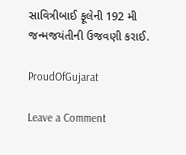સાવિત્રીબાઈ ફૂલેની 192 મી જન્મજયંતીની ઉજવણી કરાઈ.

ProudOfGujarat

Leave a Comment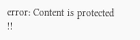error: Content is protected !!